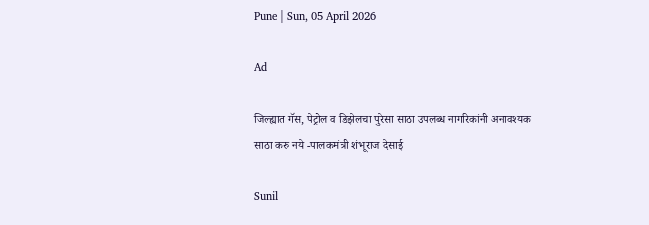Pune | Sun, 05 April 2026

Ad

जिल्ह्यात गॅस, पेट्रोल व डिझेलचा पुरेसा साठा उपलब्ध नागरिकांनी अनावश्यक साठा करु नये -पालकमंत्री शंभूराज देसाई

Sunil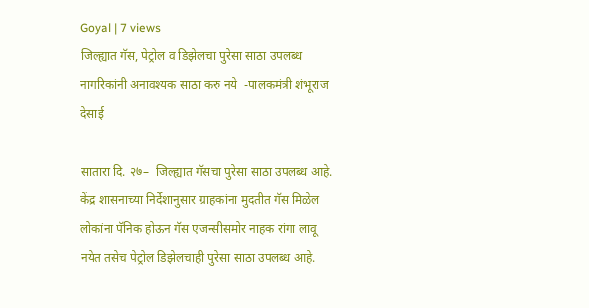Goyal | 7 views
जिल्ह्यात गॅस, पेट्रोल व डिझेलचा पुरेसा साठा उपलब्ध नागरिकांनी अनावश्यक साठा करु नये  -पालकमंत्री शंभूराज देसाई

सातारा दि. २७–  जिल्ह्यात गॅसचा पुरेसा साठा उपलब्ध आहे.  केंद्र शासनाच्या निर्देशानुसार ग्राहकांना मुदतीत गॅस मिळेल लोकांना पॅनिक होऊन गॅस एजन्सीसमोर नाहक रांगा लावू नयेत तसेच पेट्रोल डिझेलचाही पुरेसा साठा उपलब्ध आहे.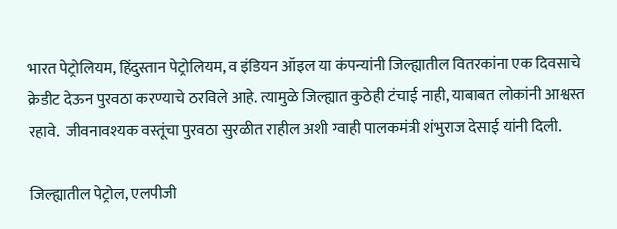भारत पेट्रोलियम, हिंदुस्तान पेट्रोलियम, व इंडियन ऑइल या कंपन्यांनी जिल्ह्यातील वितरकांना एक दिवसाचे क्रेडीट देऊन पुरवठा करण्याचे ठरविले आहे. त्यामुळे जिल्ह्यात कुठेही टंचाई नाही, याबाबत लोकांनी आश्वस्त रहावे.  जीवनावश्यक वस्तूंचा पुरवठा सुरळीत राहील अशी ग्वाही पालकमंत्री शंभुराज देसाई यांनी दिली.

जिल्ह्यातील पेट्रोल, एलपीजी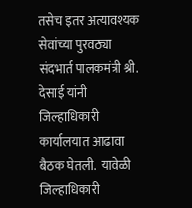तसेच इतर अत्यावश्यक सेवांच्या पुरवठ्या संदभार्त पालकमंत्री श्री. देसाई यांनी जिल्हाधिकारी कार्यालयात आढावा बैठक घेतली.  यावेळी जिल्हाधिकारी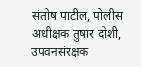संतोष पाटील, पोलीस अधीक्षक तुषार दोशी, उपवनसंरक्षक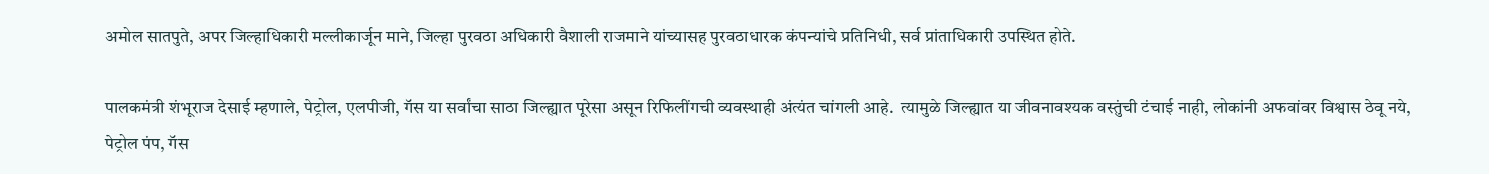अमोल सातपुते, अपर जिल्हाधिकारी मल्लीकार्जून माने, जिल्हा पुरवठा अधिकारी वैशाली राजमाने यांच्यासह पुरवठाधारक कंपन्यांचे प्रतिनिधी, सर्व प्रांताधिकारी उपस्थित होते.

पालकमंत्री शंभूराज देसाई म्हणाले, पेट्रोल, एलपीजी, गॅस या सर्वांचा साठा जिल्ह्यात पूरेसा असून रिफिलींगची व्यवस्थाही अंत्यंत चांगली आहे.  त्यामुळे जिल्ह्यात या जीवनावश्यक वस्तुंची टंचाई नाही, लोकांनी अफवांवर विश्वास ठेवू नये, पेट्रोल पंप, गॅस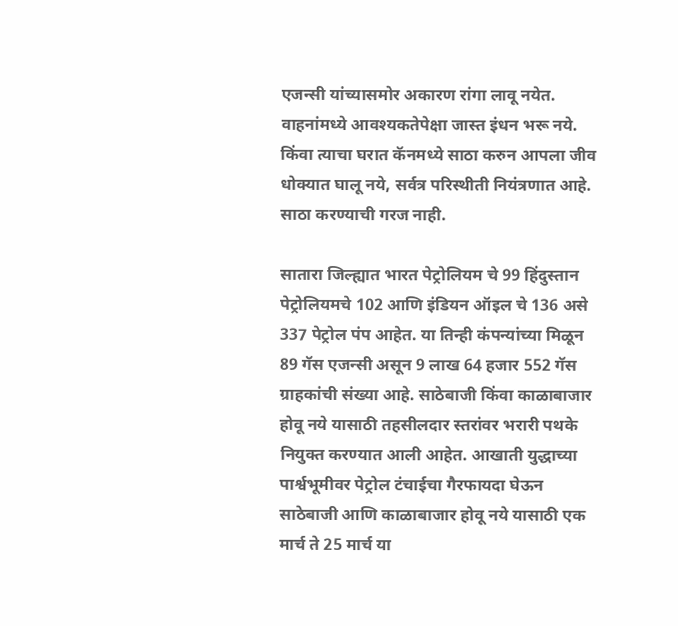एजन्सी यांच्यासमोर अकारण रांगा लावू नयेत.  वाहनांमध्ये आवश्यकतेपेक्षा जास्त इंधन भरू नये. किंवा त्याचा घरात कॅनमध्ये साठा करुन आपला जीव धोक्यात घालू नये, सर्वत्र परिस्थीती नियंत्रणात आहे. साठा करण्याची गरज नाही.

सातारा जिल्ह्यात भारत पेट्रोलियम चे 99 हिंदुस्तान पेट्रोलियमचे 102 आणि इंडियन ऑइल चे 136 असे 337 पेट्रोल पंप आहेत. या तिन्ही कंपन्यांच्या मिळून 89 गॅस एजन्सी असून 9 लाख 64 हजार 552 गॅस ग्राहकांची संख्या आहे. साठेबाजी किंवा काळाबाजार होवू नये यासाठी तहसीलदार स्तरांवर भरारी पथके नियुक्त करण्यात आली आहेत. आखाती युद्धाच्या पार्श्वभूमीवर पेट्रोल टंचाईचा गैरफायदा घेऊन साठेबाजी आणि काळाबाजार होवू नये यासाठी एक मार्च ते 25 मार्च या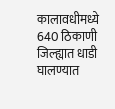कालावधीमध्ये 640 ठिकाणी जिल्ह्यात धाडी घालण्यात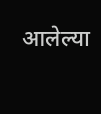आलेल्या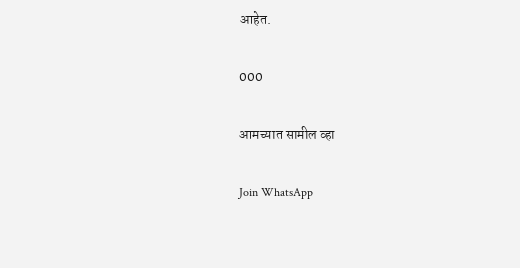आहेत.

000

आमच्यात सामील व्हा

Join WhatsApp